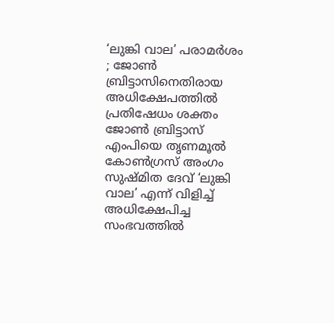‘ലുങ്കി വാല’ പരാമർശം ; ജോൺ ബ്രിട്ടാസിനെതിരായ അധിക്ഷേപത്തിൽ പ്രതിഷേധം ശക്തം
ജോൺ ബ്രിട്ടാസ് എംപിയെ തൃണമൂൽ കോൺഗ്രസ് അംഗം സുഷ്മിത ദേവ് ‘ലുങ്കി വാല’ എന്ന് വിളിച്ച് അധിക്ഷേപിച്ച സംഭവത്തിൽ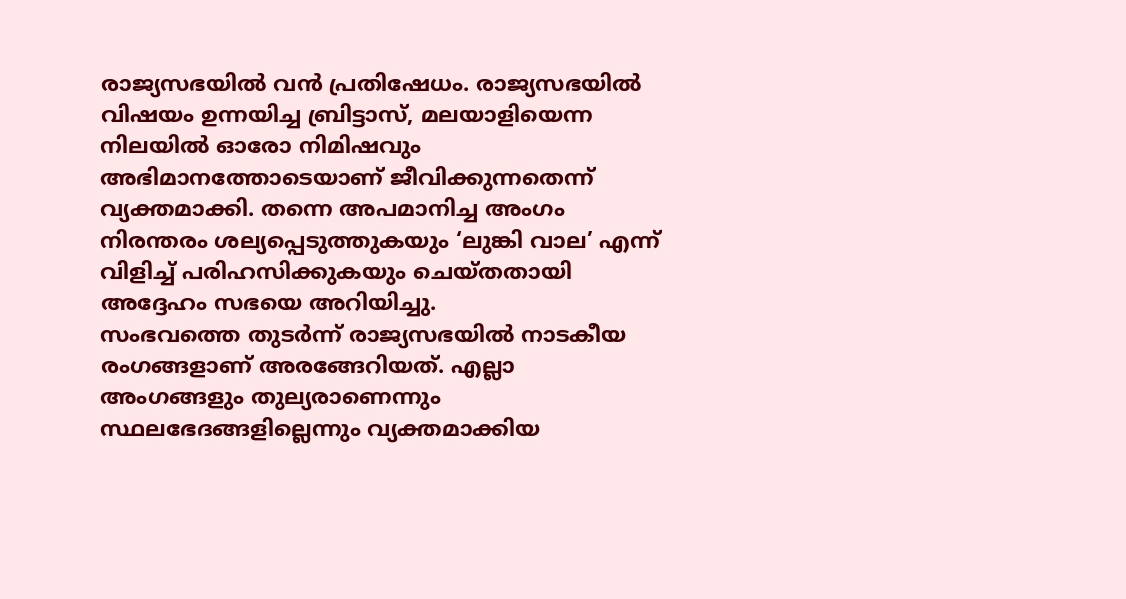രാജ്യസഭയിൽ വൻ പ്രതിഷേധം. രാജ്യസഭയിൽ വിഷയം ഉന്നയിച്ച ബ്രിട്ടാസ്, മലയാളിയെന്ന നിലയിൽ ഓരോ നിമിഷവും അഭിമാനത്തോടെയാണ് ജീവിക്കുന്നതെന്ന് വ്യക്തമാക്കി. തന്നെ അപമാനിച്ച അംഗം നിരന്തരം ശല്യപ്പെടുത്തുകയും ‘ലുങ്കി വാല’ എന്ന് വിളിച്ച് പരിഹസിക്കുകയും ചെയ്തതായി അദ്ദേഹം സഭയെ അറിയിച്ചു.
സംഭവത്തെ തുടർന്ന് രാജ്യസഭയിൽ നാടകീയ രംഗങ്ങളാണ് അരങ്ങേറിയത്. എല്ലാ അംഗങ്ങളും തുല്യരാണെന്നും സ്ഥലഭേദങ്ങളില്ലെന്നും വ്യക്തമാക്കിയ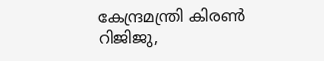കേന്ദ്രമന്ത്രി കിരൺ റിജിജു,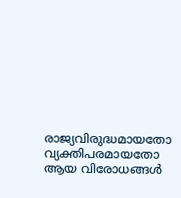രാജ്യവിരുദ്ധമായതോ വ്യക്തിപരമായതോ ആയ വിരോധങ്ങൾ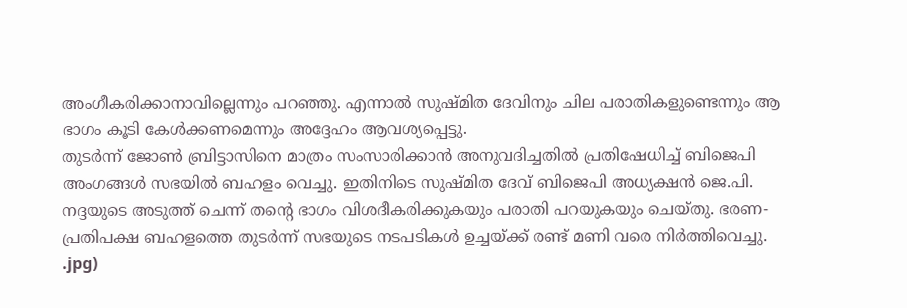അംഗീകരിക്കാനാവില്ലെന്നും പറഞ്ഞു. എന്നാൽ സുഷ്മിത ദേവിനും ചില പരാതികളുണ്ടെന്നും ആ ഭാഗം കൂടി കേൾക്കണമെന്നും അദ്ദേഹം ആവശ്യപ്പെട്ടു.
തുടർന്ന് ജോൺ ബ്രിട്ടാസിനെ മാത്രം സംസാരിക്കാൻ അനുവദിച്ചതിൽ പ്രതിഷേധിച്ച് ബിജെപി അംഗങ്ങൾ സഭയിൽ ബഹളം വെച്ചു. ഇതിനിടെ സുഷ്മിത ദേവ് ബിജെപി അധ്യക്ഷൻ ജെ.പി. നദ്ദയുടെ അടുത്ത് ചെന്ന് തന്റെ ഭാഗം വിശദീകരിക്കുകയും പരാതി പറയുകയും ചെയ്തു. ഭരണ-പ്രതിപക്ഷ ബഹളത്തെ തുടർന്ന് സഭയുടെ നടപടികൾ ഉച്ചയ്ക്ക് രണ്ട് മണി വരെ നിർത്തിവെച്ചു.
.jpg)